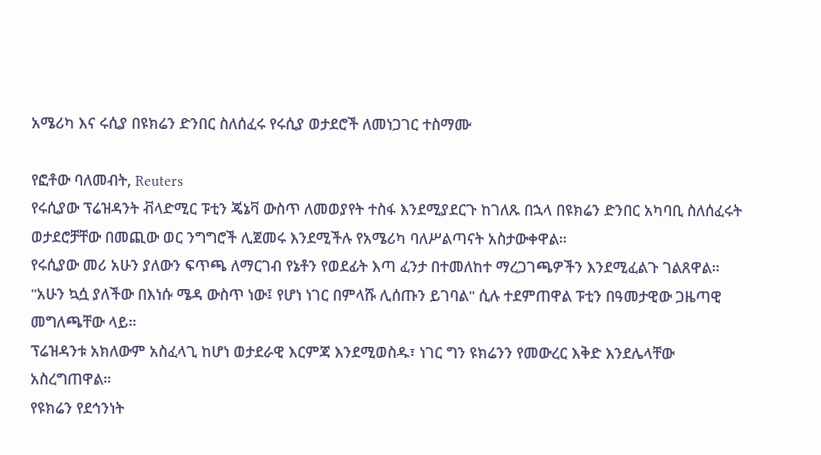አሜሪካ እና ሩሲያ በዩክሬን ድንበር ስለሰፈሩ የሩሲያ ወታደሮች ለመነጋገር ተስማሙ

የፎቶው ባለመብት, Reuters
የሩሲያው ፕሬዝዳንት ቭላድሚር ፑቲን ጄኔቫ ውስጥ ለመወያየት ተስፋ እንደሚያደርጉ ከገለጹ በኋላ በዩክሬን ድንበር አካባቢ ስለሰፈሩት ወታደሮቻቸው በመጪው ወር ንግግሮች ሊጀመሩ እንደሚችሉ የአሜሪካ ባለሥልጣናት አስታውቀዋል።
የሩሲያው መሪ አሁን ያለውን ፍጥጫ ለማርገብ የኔቶን የወደፊት እጣ ፈንታ በተመለከተ ማረጋገጫዎችን እንደሚፈልጉ ገልጸዋል።
"አሁን ኳሷ ያለችው በእነሱ ሜዳ ውስጥ ነው፤ የሆነ ነገር በምላሹ ሊሰጡን ይገባል" ሲሉ ተደምጠዋል ፑቲን በዓመታዊው ጋዜጣዊ መግለጫቸው ላይ።
ፕሬዝዳንቱ አክለውም አስፈላጊ ከሆነ ወታደራዊ እርምጃ እንደሚወስዱ፣ ነገር ግን ዩክሬንን የመውረር እቅድ እንደሌላቸው አስረግጠዋል።
የዩክሬን የደኅንነት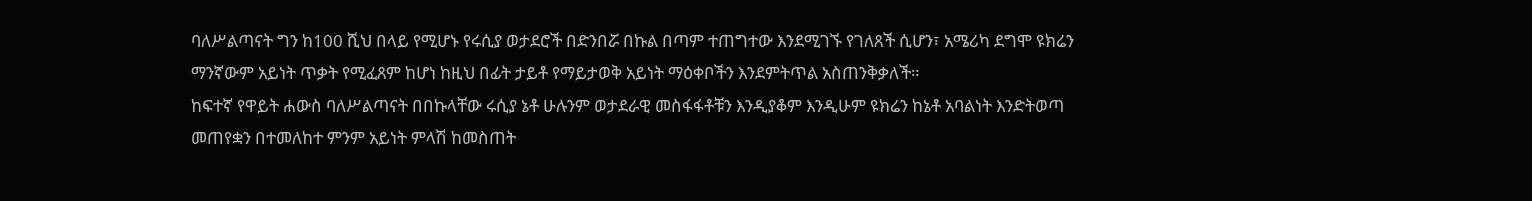ባለሥልጣናት ግን ከ100 ሺህ በላይ የሚሆኑ የሩሲያ ወታደሮች በድንበሯ በኩል በጣም ተጠግተው እንደሚገኙ የገለጸች ሲሆን፣ አሜሪካ ደግሞ ዩክሬን ማንኛውም አይነት ጥቃት የሚፈጸም ከሆነ ከዚህ በፊት ታይቶ የማይታወቅ አይነት ማዕቀቦችን እንደምትጥል አስጠንቅቃለች።
ከፍተኛ የዋይት ሐውስ ባለሥልጣናት በበኩላቸው ሩሲያ ኔቶ ሁሉንም ወታደራዊ መስፋፋቶቹን እንዲያቆም እንዲሁም ዩክሬን ከኔቶ አባልነት እንድትወጣ መጠየቋን በተመለከተ ምንም አይነት ምላሽ ከመስጠት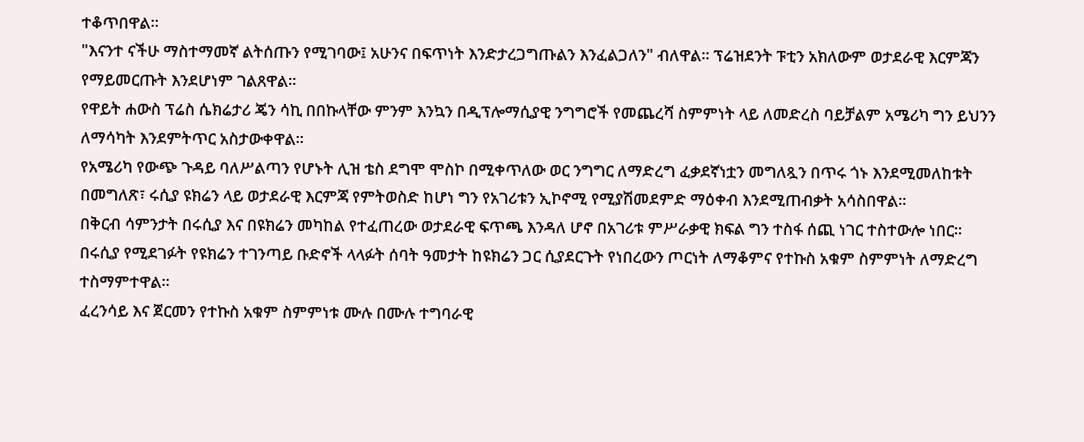ተቆጥበዋል።
"እናንተ ናችሁ ማስተማመኛ ልትሰጡን የሚገባው፤ አሁንና በፍጥነት እንድታረጋግጡልን እንፈልጋለን" ብለዋል። ፕሬዝደንት ፑቲን አክለውም ወታደራዊ እርምጃን የማይመርጡት እንደሆነም ገልጸዋል።
የዋይት ሐውስ ፕሬስ ሴክሬታሪ ጄን ሳኪ በበኩላቸው ምንም እንኳን በዲፕሎማሲያዊ ንግግሮች የመጨረሻ ስምምነት ላይ ለመድረስ ባይቻልም አሜሪካ ግን ይህንን ለማሳካት እንደምትጥር አስታውቀዋል።
የአሜሪካ የውጭ ጉዳይ ባለሥልጣን የሆኑት ሊዝ ቴስ ደግሞ ሞስኮ በሚቀጥለው ወር ንግግር ለማድረግ ፈቃደኛነቷን መግለጿን በጥሩ ጎኑ እንደሚመለከቱት በመግለጽ፣ ሩሲያ ዩክሬን ላይ ወታደራዊ እርምጃ የምትወስድ ከሆነ ግን የአገሪቱን ኢኮኖሚ የሚያሽመደምድ ማዕቀብ እንደሚጠብቃት አሳስበዋል።
በቅርብ ሳምንታት በሩሲያ እና በዩክሬን መካከል የተፈጠረው ወታደራዊ ፍጥጫ እንዳለ ሆኖ በአገሪቱ ምሥራቃዊ ክፍል ግን ተስፋ ሰጪ ነገር ተስተውሎ ነበር።
በሩሲያ የሚደገፉት የዩክሬን ተገንጣይ ቡድኖች ላላፉት ሰባት ዓመታት ከዩክሬን ጋር ሲያደርጉት የነበረውን ጦርነት ለማቆምና የተኩስ አቁም ስምምነት ለማድረግ ተስማምተዋል።
ፈረንሳይ እና ጀርመን የተኩስ አቁም ስምምነቱ ሙሉ በሙሉ ተግባራዊ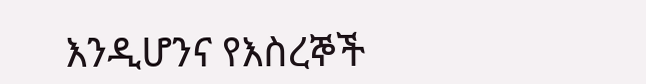እንዲሆንና የእስረኞች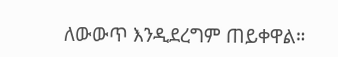ለውውጥ እንዲደረግም ጠይቀዋል።